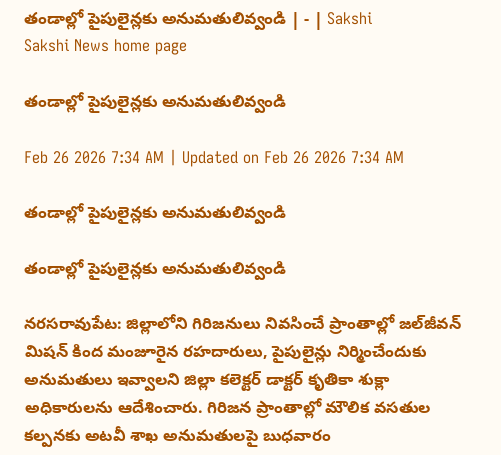తండాల్లో పైపులైన్లకు అనుమతులివ్వండి | - | Sakshi
Sakshi News home page

తండాల్లో పైపులైన్లకు అనుమతులివ్వండి

Feb 26 2026 7:34 AM | Updated on Feb 26 2026 7:34 AM

తండాల్లో పైపులైన్లకు అనుమతులివ్వండి

తండాల్లో పైపులైన్లకు అనుమతులివ్వండి

నరసరావుపేట: జిల్లాలోని గిరిజనులు నివసించే ప్రాంతాల్లో జల్‌జీవన్‌ మిషన్‌ కింద మంజూరైన రహదారులు, పైపులైన్లు నిర్మించేందుకు అనుమతులు ఇవ్వాలని జిల్లా కలెక్టర్‌ డాక్టర్‌ కృతికా శుక్లా అధికారులను ఆదేశించారు. గిరిజన ప్రాంతాల్లో మౌలిక వసతుల కల్పనకు అటవీ శాఖ అనుమతులపై బుధవారం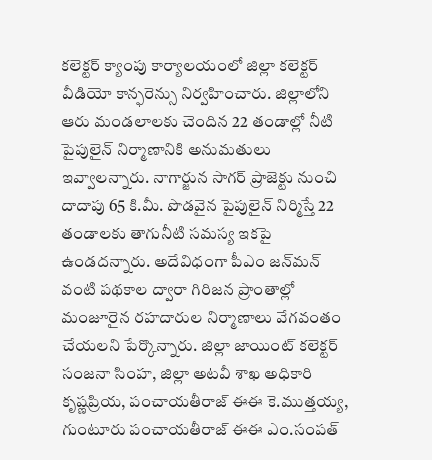కలెక్టర్‌ క్యాంపు కార్యాలయంలో జిల్లా కలెక్టర్‌ వీడియో కాన్ఫరెన్సు నిర్వహించారు. జిల్లాలోని ఆరు మండలాలకు చెందిన 22 తండాల్లో నీటి పైపులైన్‌ నిర్మాణానికి అనుమతులు ఇవ్వాలన్నారు. నాగార్జున సాగర్‌ ప్రాజెక్టు నుంచి దాదాపు 65 కి.మీ. పొడవైన పైపులైన్‌ నిర్మిస్తే 22 తండాలకు తాగునీటి సమస్య ఇకపై ఉండదన్నారు. అదేవిధంగా పీఎం జన్‌మన్‌ వంటి పథకాల ద్వారా గిరిజన ప్రాంతాల్లో మంజూరైన రహదారుల నిర్మాణాలు వేగవంతం చేయలని పేర్కొన్నారు. జిల్లా జాయింట్‌ కలెక్టర్‌ సంజనా సింహ, జిల్లా అటవీ శాఖ అధికారి కృష్ణప్రియ, పంచాయతీరాజ్‌ ఈఈ కె.ముత్తయ్య, గుంటూరు పంచాయతీరాజ్‌ ఈఈ ఎం.సంపత్‌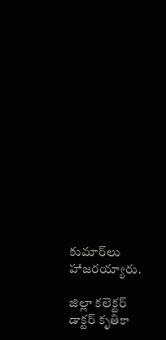కుమార్‌లు హాజరయ్యారు.

జిల్లా కలెక్టర్‌ డాక్టర్‌ కృతికా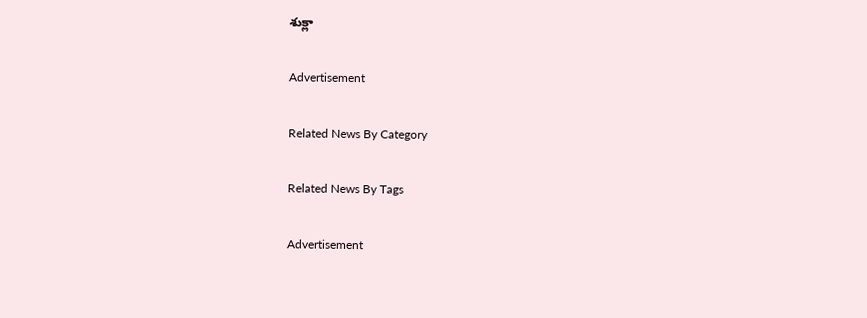శుక్లా

Advertisement

Related News By Category

Related News By Tags

Advertisement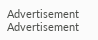Advertisement
Advertisement